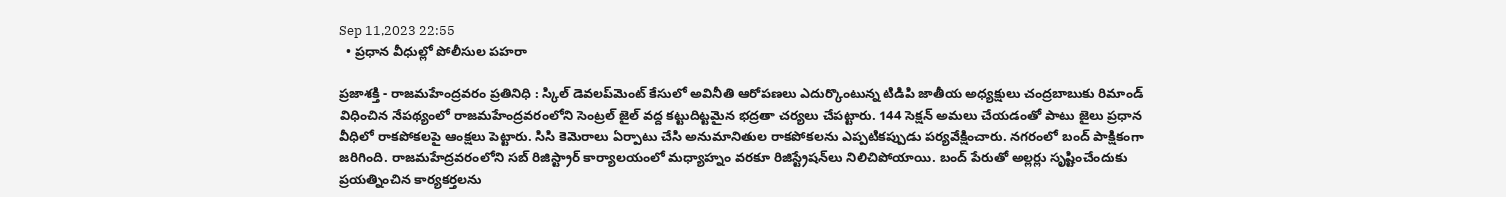Sep 11,2023 22:55
  • ప్రధాన వీధుల్లో పోలీసుల పహరా

ప్రజాశక్తి - రాజమహేంద్రవరం ప్రతినిధి : స్కిల్‌ డెవలప్‌మెంట్‌ కేసులో అవినీతి ఆరోపణలు ఎదుర్కొంటున్న టిడిపి జాతీయ అధ్యక్షులు చంద్రబాబుకు రిమాండ్‌ విధించిన నేపథ్యంలో రాజమహేంద్రవరంలోని సెంట్రల్‌ జైల్‌ వద్ద కట్టుదిట్టమైన భద్రతా చర్యలు చేపట్టారు. 144 సెక్షన్‌ అమలు చేయడంతో పాటు జైలు ప్రధాన వీధిలో రాకపోకలపై ఆంక్షలు పెట్టారు. సిసి కెమెరాలు ఏర్పాటు చేసి అనుమానితుల రాకపోకలను ఎప్పటికప్పుడు పర్యవేక్షించారు. నగరంలో బంద్‌ పాక్షికంగా జరిగింది. రాజమహేద్రవరంలోని సబ్‌ రిజిస్ట్రార్‌ కార్యాలయంలో మధ్యాహ్నం వరకూ రిజిస్ట్రేషన్‌లు నిలిచిపోయాయి. బంద్‌ పేరుతో అల్లర్లు సృష్టించేందుకు ప్రయత్నించిన కార్యకర్తలను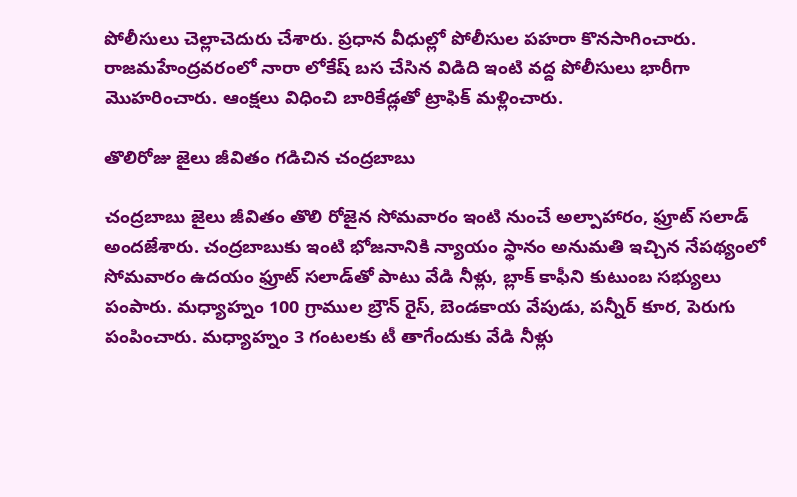పోలీసులు చెల్లాచెదురు చేశారు. ప్రధాన వీధుల్లో పోలీసుల పహరా కొనసాగించారు. రాజమహేంద్రవరంలో నారా లోకేష్‌ బస చేసిన విడిది ఇంటి వద్ద పోలీసులు భారీగా మొహరించారు. ఆంక్షలు విధించి బారికేడ్లతో ట్రాఫిక్‌ మళ్లించారు.

తొలిరోజు జైలు జీవితం గడిచిన చంద్రబాబు

చంద్రబాబు జైలు జీవితం తొలి రోజైన సోమవారం ఇంటి నుంచే అల్పాహారం, ఫ్రూట్‌ సలాడ్‌ అందజేశారు. చంద్రబాబుకు ఇంటి భోజనానికి న్యాయం స్థానం అనుమతి ఇచ్చిన నేపథ్యంలో సోమవారం ఉదయం ఫ్రూట్‌ సలాడ్‌తో పాటు వేడి నీళ్లు, బ్లాక్‌ కాఫీని కుటుంబ సభ్యులు పంపారు. మధ్యాహ్నం 100 గ్రాముల బ్రౌన్‌ రైస్‌, బెండకాయ వేపుడు, పన్నీర్‌ కూర, పెరుగు పంపించారు. మధ్యాహ్నం 3 గంటలకు టీ తాగేందుకు వేడి నీళ్లు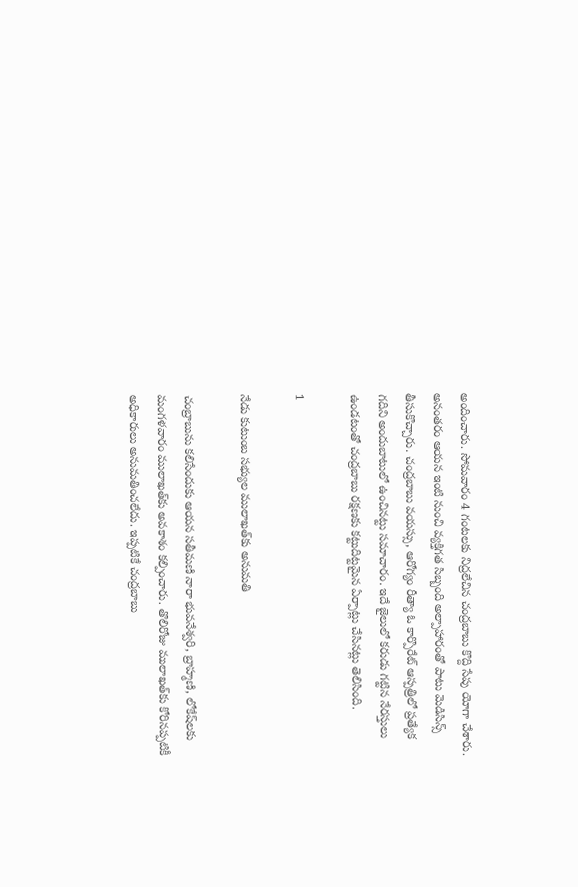అందించారు. సోమవారం 4 గంటలకు నిద్రలేచిన చంద్రబాబు కొద్ది సేపు యోగా చేశారు. అనంతరం ఆయన ఇంటి నుంచి వ్యక్తిగత సిబ్బంది అల్పాహారంతో పాటు మెడిసిన్స్‌ తీసుకొచ్చారు. చంద్రబాబు వయస్సు, ఆరోగ్యం రీత్యా ఓ కార్పొరేట్‌ ఆస్పత్రిలో ప్రత్యేక గదిని అందుబాటులో ఉంచినట్టు సమాచారం. ఇదే జైలులో కరుడు గట్టిన నేరస్తులు ఉండటంతో చంద్రబాబు రక్షణకు కట్టుదిట్టమైన ఏర్పాట్లు చేసినట్లు తెలిసింది.

1

నేడు కుటుంబ సభ్యుల ములాఖత్‌కు అనుమతి

చంబ్రాబును కలిసేందుకు ఆయన సతీమణి నారా భువనేశ్వరి, బ్రాహ్మణి, లోకేష్‌లకు మంగళవారం ములాఖత్‌కు అవకాశం కల్పించారు. తొలిరోజు ములాఖత్‌కు కోరినప్పటికీ అధికారులు అనుమతించలేదు. ఇప్పటికే చంద్రబాబు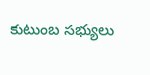కుటుంబ సభ్యులు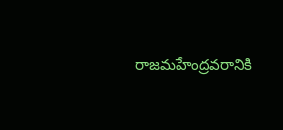రాజమహేంద్రవరానికి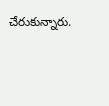చేరుకున్నారు.